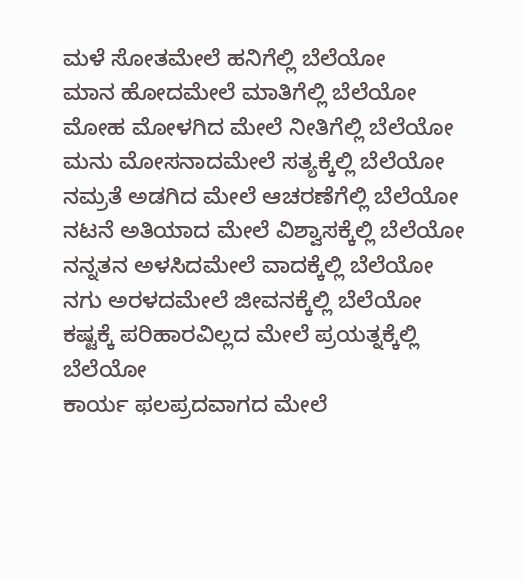ಮಳೆ ಸೋತಮೇಲೆ ಹನಿಗೆಲ್ಲಿ ಬೆಲೆಯೋ
ಮಾನ ಹೋದಮೇಲೆ ಮಾತಿಗೆಲ್ಲಿ ಬೆಲೆಯೋ
ಮೋಹ ಮೋಳಗಿದ ಮೇಲೆ ನೀತಿಗೆಲ್ಲಿ ಬೆಲೆಯೋ
ಮನು ಮೋಸನಾದಮೇಲೆ ಸತ್ಯಕ್ಕೆಲ್ಲಿ ಬೆಲೆಯೋ
ನಮ್ರತೆ ಅಡಗಿದ ಮೇಲೆ ಆಚರಣೆಗೆಲ್ಲಿ ಬೆಲೆಯೋ
ನಟನೆ ಅತಿಯಾದ ಮೇಲೆ ವಿಶ್ವಾಸಕ್ಕೆಲ್ಲಿ ಬೆಲೆಯೋ ನನ್ನತನ ಅಳಸಿದಮೇಲೆ ವಾದಕ್ಕೆಲ್ಲಿ ಬೆಲೆಯೋ
ನಗು ಅರಳದಮೇಲೆ ಜೀವನಕ್ಕೆಲ್ಲಿ ಬೆಲೆಯೋ
ಕಷ್ಟಕ್ಕೆ ಪರಿಹಾರವಿಲ್ಲದ ಮೇಲೆ ಪ್ರಯತ್ನಕ್ಕೆಲ್ಲಿ
ಬೆಲೆಯೋ
ಕಾರ್ಯ ಫಲಪ್ರದವಾಗದ ಮೇಲೆ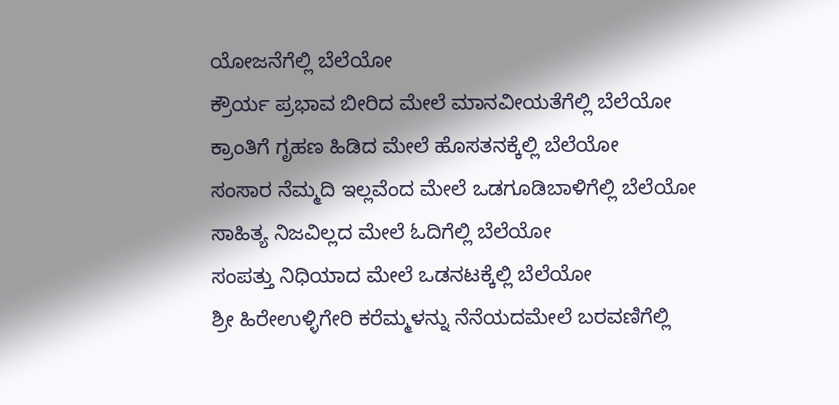ಯೋಜನೆಗೆಲ್ಲಿ ಬೆಲೆಯೋ
ಕ್ರೌರ್ಯ ಪ್ರಭಾವ ಬೀರಿದ ಮೇಲೆ ಮಾನವೀಯತೆಗೆಲ್ಲಿ ಬೆಲೆಯೋ
ಕ್ರಾಂತಿಗೆ ಗೃಹಣ ಹಿಡಿದ ಮೇಲೆ ಹೊಸತನಕ್ಕೆಲ್ಲಿ ಬೆಲೆಯೋ
ಸಂಸಾರ ನೆಮ್ಮದಿ ಇಲ್ಲವೆಂದ ಮೇಲೆ ಒಡಗೂಡಿಬಾಳಿಗೆಲ್ಲಿ ಬೆಲೆಯೋ
ಸಾಹಿತ್ಯ ನಿಜವಿಲ್ಲದ ಮೇಲೆ ಓದಿಗೆಲ್ಲಿ ಬೆಲೆಯೋ
ಸಂಪತ್ತು ನಿಧಿಯಾದ ಮೇಲೆ ಒಡನಟಕ್ಕೆಲ್ಲಿ ಬೆಲೆಯೋ
ಶ್ರೀ ಹಿರೇಉಳ್ಳಿಗೇರಿ ಕರೆಮ್ಮಳನ್ನು ನೆನೆಯದಮೇಲೆ ಬರವಣಿಗೆಲ್ಲಿ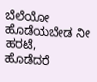ಬೆಲೆಯೋ
ಹೊಡೆಯಬೇಡ ನೀ ಹರಟೆ,
ಹೊಡೆದರೆ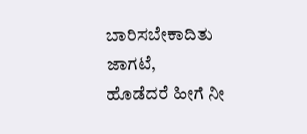ಬಾರಿಸಬೇಕಾದಿತು ಜಾಗಟೆ,
ಹೊಡೆದರೆ ಹೀಗೆ ನೀ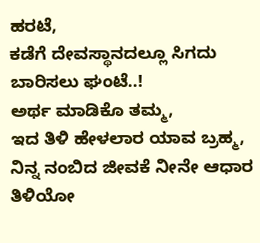ಹರಟೆ,
ಕಡೆಗೆ ದೇವಸ್ಥಾನದಲ್ಲೂ ಸಿಗದು ಬಾರಿಸಲು ಘಂಟೆ..!
ಅರ್ಥ ಮಾಡಿಕೊ ತಮ್ಮ,
ಇದ ತಿಳಿ ಹೇಳಲಾರ ಯಾವ ಬ್ರಹ್ಮ,
ನಿನ್ನ ನಂಬಿದ ಜೀವಕೆ ನೀನೇ ಆಧಾರ ತಿಳಿಯೋ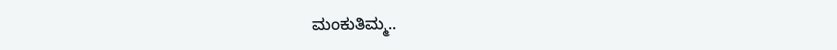ಮಂಕುತಿಮ್ಮ..